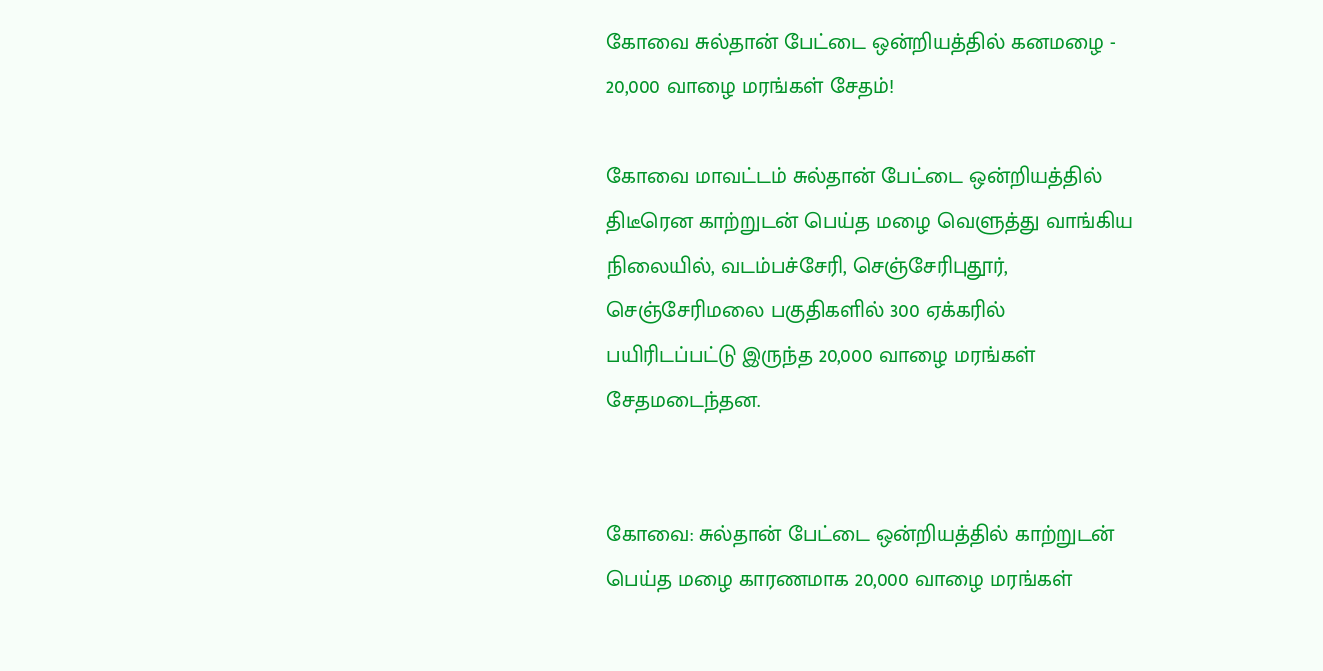கோவை சுல்தான் பேட்டை ஒன்றியத்தில் கனமழை - 20,000 வாழை மரங்கள் சேதம்!

கோவை மாவட்டம் சுல்தான் பேட்டை ஒன்றியத்தில் திடீரென காற்றுடன் பெய்த மழை வெளுத்து வாங்கிய நிலையில், வடம்பச்சேரி, செஞ்சேரிபுதூர், செஞ்சேரிமலை பகுதிகளில் 300 ஏக்கரில் பயிரிடப்பட்டு இருந்த 20,000 வாழை மரங்கள் சேதமடைந்தன.


கோவை: சுல்தான் பேட்டை ஒன்றியத்தில் காற்றுடன் பெய்த மழை காரணமாக 20,000 வாழை மரங்கள்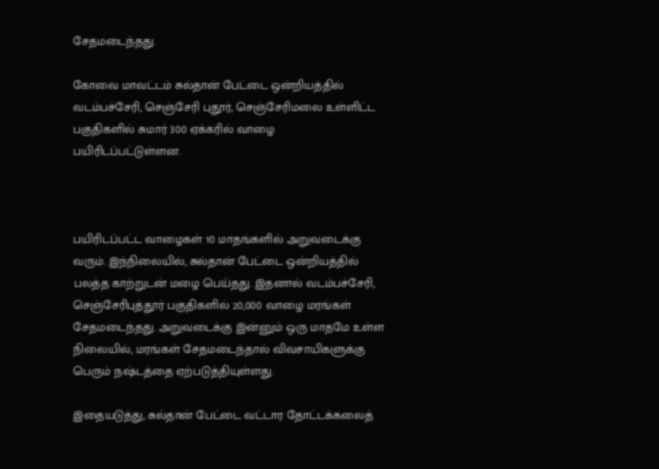சேதமடைந்தது.

கோவை மாவட்டம் சுல்தான் பேட்டை ஒன்றியத்தில் வடம்பச்சேரி, செஞ்சேரி புதூர், செஞ்சேரிமலை உள்ளிட்ட பகுதிகளில் சுமார் 300 ஏக்கரில் வாழை பயிரிடப்பட்டுள்ளன.



பயிரிடப்பட்ட வாழைகள் 10 மாதங்களில் அறுவடைக்கு வரும். இந்நிலையில், சுல்தான் பேட்டை ஒன்றியத்தில் பலத்த காற்றுடன் மழை பெய்தது. இதனால் வடம்பச்சேரி, செஞ்சேரிபுத்தூர் பகுதிகளில் 20,000 வாழை மரங்கள் சேதமடைந்தது. அறுவடைக்கு இன்னும் ஒரு மாதமே உள்ள நிலையில், மரங்கள் சேதமடைந்தால் விவசாயிகளுக்கு பெரும் நஷ்டத்தை ஏற்படுத்தியுள்ளது.

இதையடுத்து, சுல்தான் பேட்டை வட்டார தோட்டக்கலைத்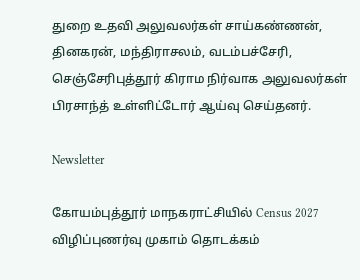துறை உதவி அலுவலர்கள் சாய்கண்ணன், தினகரன், மந்திராசலம், வடம்பச்சேரி, செஞ்சேரிபுத்தூர் கிராம நிர்வாக அலுவலர்கள் பிரசாந்த் உள்ளிட்டோர் ஆய்வு செய்தனர்.

Newsletter

கோயம்புத்தூர் மாநகராட்சியில் Census 2027 விழிப்புணர்வு முகாம் தொடக்கம்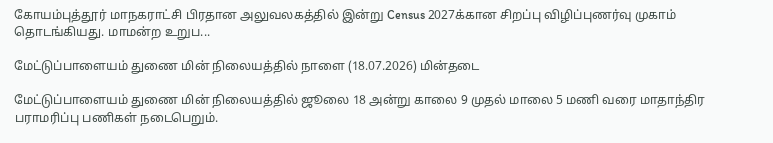கோயம்புத்தூர் மாநகராட்சி பிரதான அலுவலகத்தில் இன்று Census 2027க்கான சிறப்பு விழிப்புணர்வு முகாம் தொடங்கியது. மாமன்ற உறுப...

மேட்டுப்பாளையம் துணை மின் நிலையத்தில் நாளை (18.07.2026) மின்தடை

மேட்டுப்பாளையம் துணை மின் நிலையத்தில் ஜூலை 18 அன்று காலை 9 முதல் மாலை 5 மணி வரை மாதாந்திர பராமரிப்பு பணிகள் நடைபெறும்.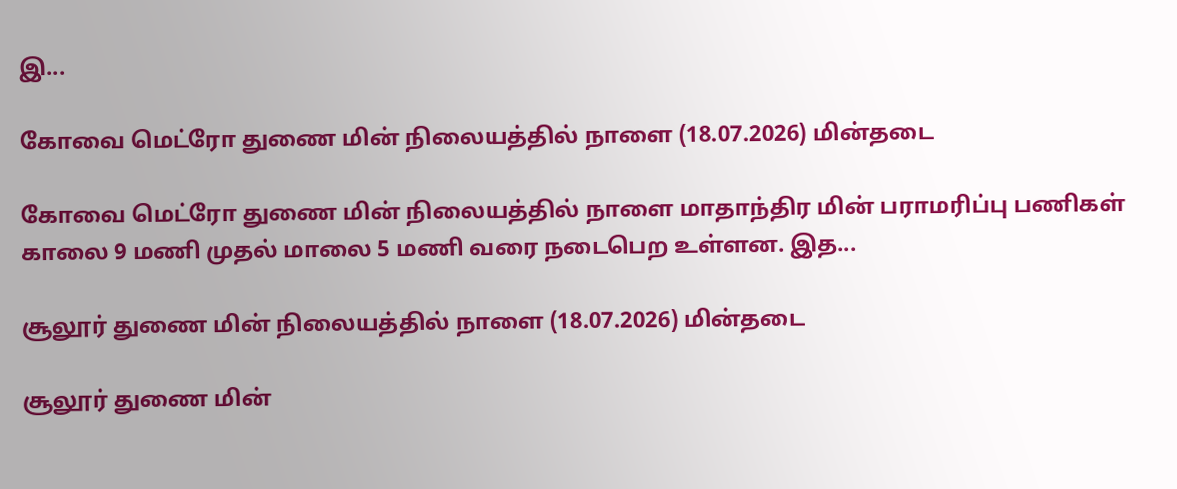இ...

கோவை மெட்ரோ துணை மின் நிலையத்தில் நாளை (18.07.2026) மின்தடை

கோவை மெட்ரோ துணை மின் நிலையத்தில் நாளை மாதாந்திர மின் பராமரிப்பு பணிகள் காலை 9 மணி முதல் மாலை 5 மணி வரை நடைபெற உள்ளன. இத...

சூலூர் துணை மின் நிலையத்தில் நாளை (18.07.2026) மின்தடை

சூலூர் துணை மின்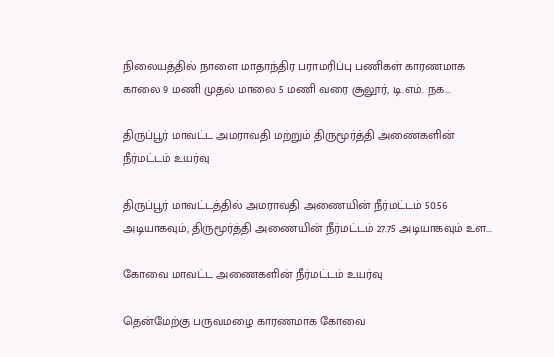நிலையத்தில் நாளை மாதாந்திர பராமரிப்பு பணிகள் காரணமாக காலை 9 மணி முதல் மாலை 5 மணி வரை சூலூர், டி.எம். நக...

திருப்பூர் மாவட்ட அமராவதி மற்றும் திருமூர்த்தி அணைகளின் நீர்மட்டம் உயர்வு

திருப்பூர் மாவட்டத்தில் அமராவதி அணையின் நீர்மட்டம் 50.56 அடியாகவும், திருமூர்த்தி அணையின் நீர்மட்டம் 27.75 அடியாகவும் உள...

கோவை மாவட்ட அணைகளின் நீர்மட்டம் உயர்வு

தென்மேற்கு பருவமழை காரணமாக கோவை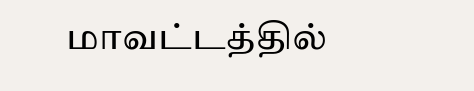மாவட்டத்தில்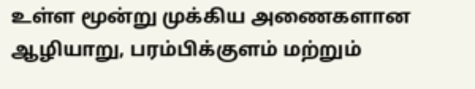உள்ள மூன்று முக்கிய அணைகளான ஆழியாறு, பரம்பிக்குளம் மற்றும்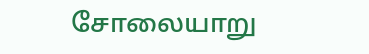சோலையாறு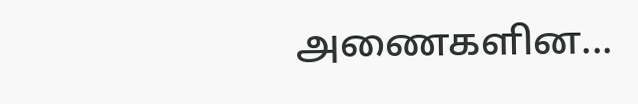அணைகளின...